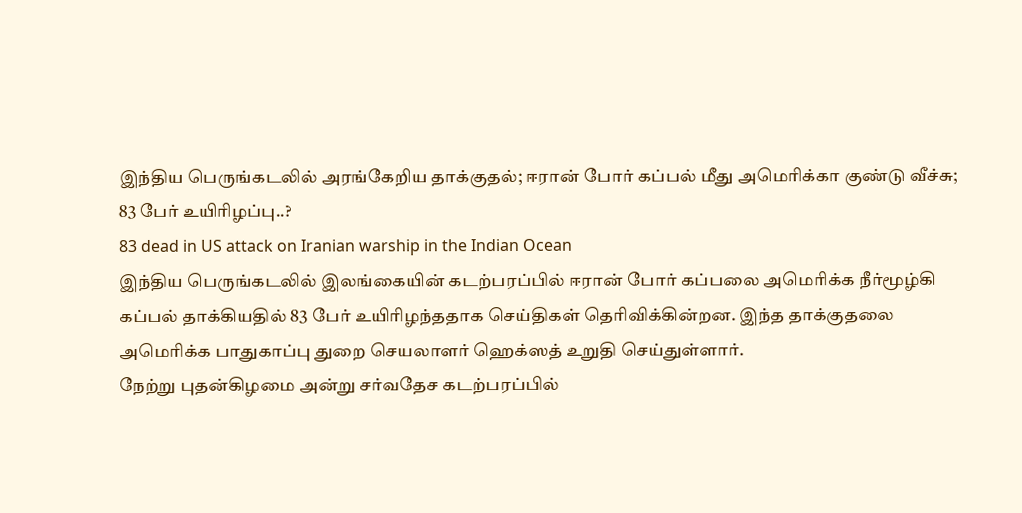இந்திய பெருங்கடலில் அரங்கேறிய தாக்குதல்; ஈரான் போர் கப்பல் மீது அமெரிக்கா குண்டு வீச்சு; 83 பேர் உயிரிழப்பு..?
83 dead in US attack on Iranian warship in the Indian Ocean
இந்திய பெருங்கடலில் இலங்கையின் கடற்பரப்பில் ஈரான் போர் கப்பலை அமெரிக்க நீர்மூழ்கி கப்பல் தாக்கியதில் 83 பேர் உயிரிழந்ததாக செய்திகள் தெரிவிக்கின்றன. இந்த தாக்குதலை அமெரிக்க பாதுகாப்பு துறை செயலாளர் ஹெக்ஸத் உறுதி செய்துள்ளார்.
நேற்று புதன்கிழமை அன்று சர்வதேச கடற்பரப்பில்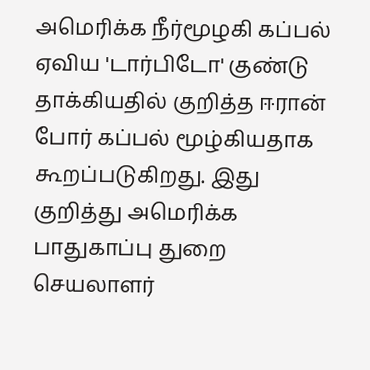அமெரிக்க நீர்மூழகி கப்பல் ஏவிய 'டார்பிடோ' குண்டு தாக்கியதில் குறித்த ஈரான் போர் கப்பல் மூழ்கியதாக கூறப்படுகிறது. இது குறித்து அமெரிக்க பாதுகாப்பு துறை செயலாளர்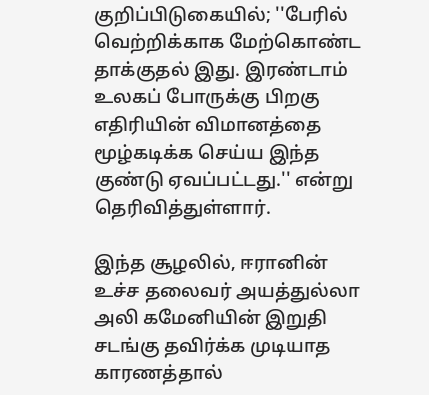குறிப்பிடுகையில்; ''பேரில் வெற்றிக்காக மேற்கொண்ட தாக்குதல் இது. இரண்டாம் உலகப் போருக்கு பிறகு எதிரியின் விமானத்தை மூழ்கடிக்க செய்ய இந்த குண்டு ஏவப்பட்டது.'' என்று தெரிவித்துள்ளார்.

இந்த சூழலில், ஈரானின் உச்ச தலைவர் அயத்துல்லா அலி கமேனியின் இறுதி சடங்கு தவிர்க்க முடியாத காரணத்தால்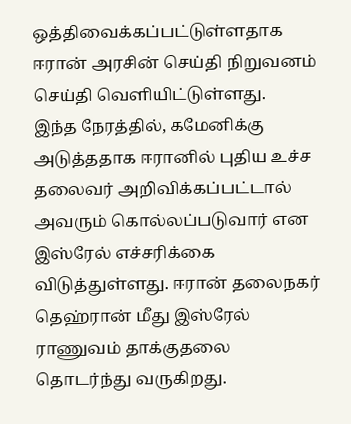ஒத்திவைக்கப்பட்டுள்ளதாக ஈரான் அரசின் செய்தி நிறுவனம் செய்தி வெளியிட்டுள்ளது.
இந்த நேரத்தில், கமேனிக்கு அடுத்ததாக ஈரானில் புதிய உச்ச தலைவர் அறிவிக்கப்பட்டால் அவரும் கொல்லப்படுவார் என இஸ்ரேல் எச்சரிக்கை விடுத்துள்ளது. ஈரான் தலைநகர் தெஹ்ரான் மீது இஸ்ரேல் ராணுவம் தாக்குதலை தொடர்ந்து வருகிறது.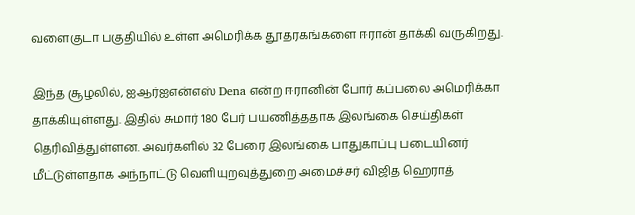வளைகுடா பகுதியில் உள்ள அமெரிக்க தூதரகங்களை ஈரான் தாக்கி வருகிறது.

இந்த சூழலில், ஐஆர்ஐஎன்எஸ் Dena என்ற ஈரானின் போர் கப்பலை அமெரிக்கா தாக்கியுள்ளது. இதில் சுமார் 180 பேர் பயணித்ததாக இலங்கை செய்திகள் தெரிவித்துள்ளன. அவர்களில் 32 பேரை இலங்கை பாதுகாப்பு படையினர் மீட்டுள்ளதாக அந்நாட்டு வெளியுறவுத்துறை அமைச்சர் விஜித ஹெராத்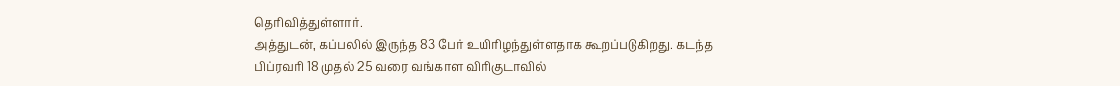தெரிவித்துள்ளார்.
அத்துடன், கப்பலில் இருந்த 83 பேர் உயிரிழந்துள்ளதாக கூறப்படுகிறது. கடந்த பிப்ரவரி 18 முதல் 25 வரை வங்காள விரிகுடாவில்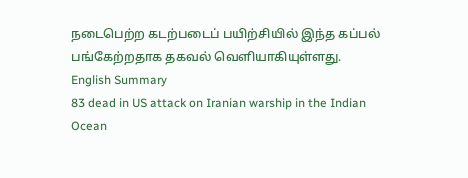நடைபெற்ற கடற்படைப் பயிற்சியில் இந்த கப்பல் பங்கேற்றதாக தகவல் வெளியாகியுள்ளது.
English Summary
83 dead in US attack on Iranian warship in the Indian Ocean